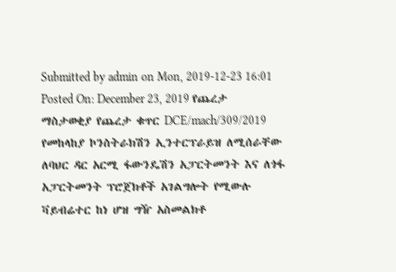Submitted by admin on Mon, 2019-12-23 16:01 Posted On: December 23, 2019 የጨረታ ማስታወቂያ የጨረታ ቁጥር DCE/mach/309/2019 የመከላከያ ኮንስትራክሽን ኢንተርፕራይዝ ለሚሰራቸው ለባህር ዳር አርሚ ፋውንዴሽን አፓርትመንት እና ለጎፋ አፓርትመንት ፕሮጀክቶች አገልግሎት የሚውሉ ቫይብሬተር ከነ ሆዝ ግዥ አስመልክቶ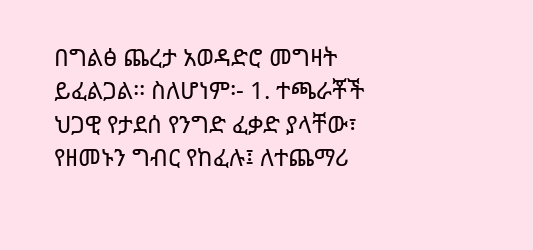በግልፅ ጨረታ አወዳድሮ መግዛት ይፈልጋል፡፡ ስለሆነም፡- 1. ተጫራቾች ህጋዊ የታደሰ የንግድ ፈቃድ ያላቸው፣ የዘመኑን ግብር የከፈሉ፤ ለተጨማሪ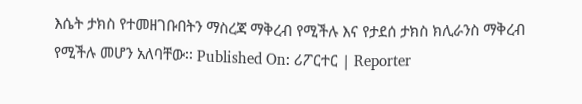እሴት ታክስ የተመዘገቡበትን ማስረጃ ማቅረብ የሚችሉ እና የታደሰ ታክስ ክሊራንስ ማቅረብ የሚችሉ መሆን አለባቸው፡፡ Published On: ሪፖርተር | Reporter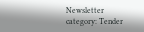Newsletter category: Tender